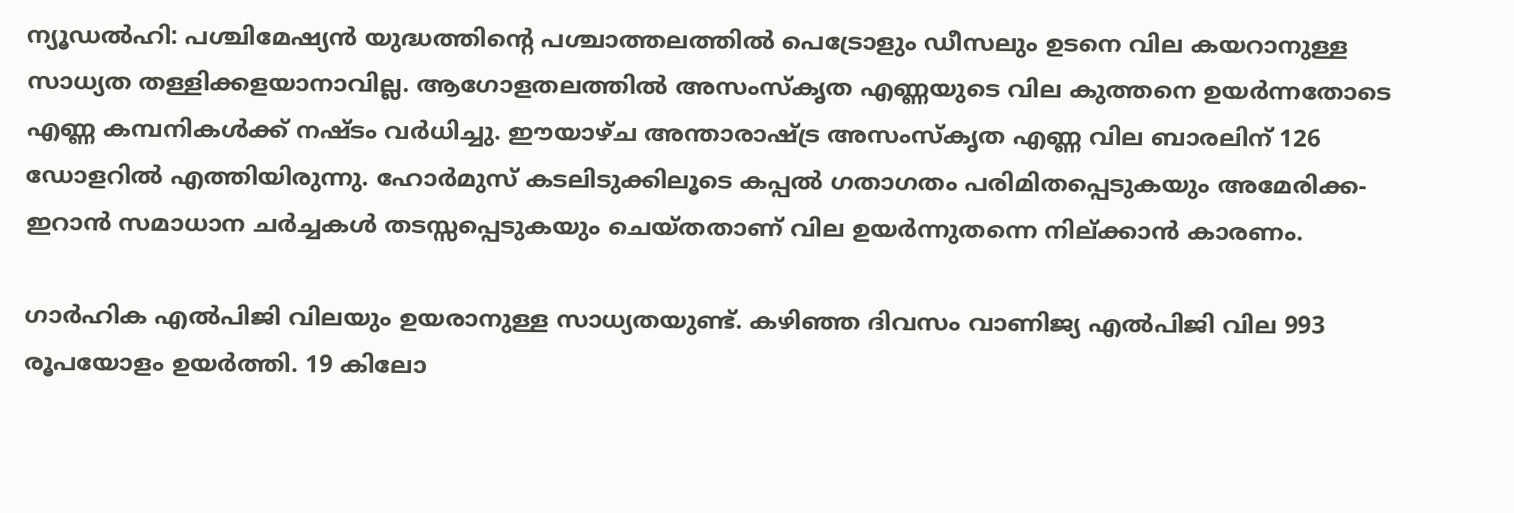ന്യൂഡൽഹി: പശ്ചിമേഷ്യൻ യുദ്ധത്തിന്റെ പശ്ചാത്തലത്തിൽ പെട്രോളും ഡീസലും ഉടനെ വില കയറാനുള്ള സാധ്യത തള്ളിക്കളയാനാവില്ല. ആഗോളതലത്തിൽ അസംസ്‌കൃത എണ്ണയുടെ വില കുത്തനെ ഉയർന്നതോടെ എണ്ണ കമ്പനികൾക്ക് നഷ്ടം വർധിച്ചു. ഈയാഴ്ച അന്താരാഷ്ട്ര അസംസ്‌കൃത എണ്ണ വില ബാരലിന് 126 ഡോളറിൽ എത്തിയിരുന്നു. ഹോർമുസ് കടലിടുക്കിലൂടെ കപ്പൽ ഗതാഗതം പരിമിതപ്പെടുകയും അമേരിക്ക-ഇറാൻ സമാധാന ചർച്ചകൾ തടസ്സപ്പെടുകയും ചെയ്തതാണ് വില ഉയർന്നുതന്നെ നില്ക്കാൻ കാരണം.

ഗാർഹിക എൽപിജി വിലയും ഉയരാനുള്ള സാധ്യതയുണ്ട്. കഴിഞ്ഞ ദിവസം വാണിജ്യ എൽപിജി വില 993 രൂപയോളം ഉയർത്തി. 19 കിലോ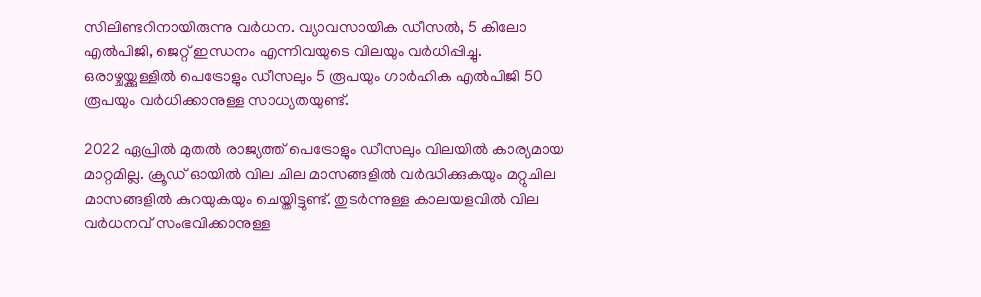സിലിണ്ടറിനായിരുന്നു വർധന. വ്യാവസായിക ഡീസൽ, 5 കിലോ എൽപിജി, ജെറ്റ് ഇന്ധനം എന്നിവയുടെ വിലയും വർധിപ്പിച്ചു. ഒരാഴ്ചയ്ക്കുള്ളിൽ പെട്രോളും ഡീസലും 5 രൂപയും ഗാർഹിക എൽപിജി 50 രൂപയും വർധിക്കാനുള്ള സാധ്യതയുണ്ട്.

2022 ഏപ്രിൽ മുതൽ രാജ്യത്ത് പെട്രോളും ഡീസലും വിലയിൽ കാര്യമായ മാറ്റമില്ല. ക്രൂഡ് ഓയിൽ വില ചില മാസങ്ങളിൽ വർദ്ധിക്കുകയും മറ്റുചില മാസങ്ങളിൽ കുറയുകയും ചെയ്തിട്ടുണ്ട്. തുടർന്നുള്ള കാലയളവിൽ വില വർധനവ് സംഭവിക്കാനുള്ള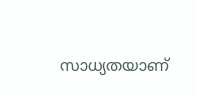സാധ്യതയാണ്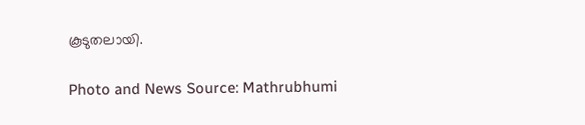കൂടുതലായി.

Photo and News Source: Mathrubhumi